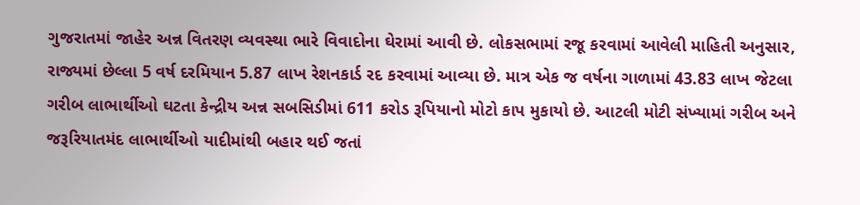ગુજરાતમાં જાહેર અન્ન વિતરણ વ્યવસ્થા ભારે વિવાદોના ઘેરામાં આવી છે. લોકસભામાં રજૂ કરવામાં આવેલી માહિતી અનુસાર, રાજ્યમાં છેલ્લા 5 વર્ષ દરમિયાન 5.87 લાખ રેશનકાર્ડ રદ કરવામાં આવ્યા છે. માત્ર એક જ વર્ષના ગાળામાં 43.83 લાખ જેટલા ગરીબ લાભાર્થીઓ ઘટતા કેન્દ્રીય અન્ન સબસિડીમાં 611 કરોડ રૂપિયાનો મોટો કાપ મુકાયો છે. આટલી મોટી સંખ્યામાં ગરીબ અને જરૂરિયાતમંદ લાભાર્થીઓ યાદીમાંથી બહાર થઈ જતાં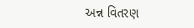અન્ન વિતરણ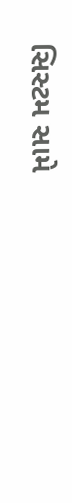સિસ્ટમ સામે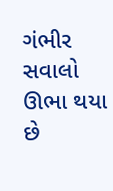ગંભીર સવાલો ઊભા થયા છે